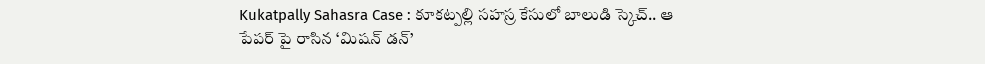Kukatpally Sahasra Case : కూకట్పల్లి సహస్ర కేసులో బాలుడి స్కెచ్.. ఆ పేపర్ పై రాసిన ‘మిషన్ డన్’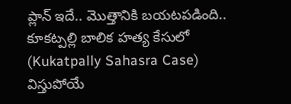ప్లాన్ ఇదే.. మొత్తానికి బయటపడింది..
కూకట్పల్లి బాలిక హత్య కేసులో (Kukatpally Sahasra Case) విస్తుపోయే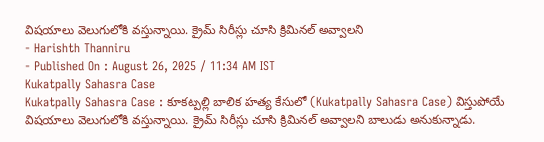విషయాలు వెలుగులోకి వస్తున్నాయి. క్రైమ్ సిరీస్లు చూసి క్రిమినల్ అవ్వాలని
- Harishth Thanniru
- Published On : August 26, 2025 / 11:34 AM IST
Kukatpally Sahasra Case
Kukatpally Sahasra Case : కూకట్పల్లి బాలిక హత్య కేసులో (Kukatpally Sahasra Case) విస్తుపోయే విషయాలు వెలుగులోకి వస్తున్నాయి. క్రైమ్ సిరీస్లు చూసి క్రిమినల్ అవ్వాలని బాలుడు అనుకున్నాడు.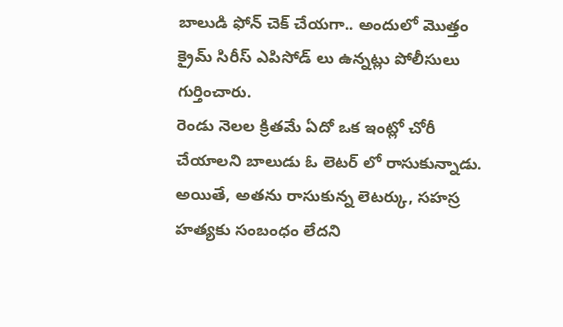బాలుడి ఫోన్ చెక్ చేయగా.. అందులో మొత్తం క్రైమ్ సిరీస్ ఎపిసోడ్ లు ఉన్నట్లు పోలీసులు గుర్తించారు.
రెండు నెలల క్రితమే ఏదో ఒక ఇంట్లో చోరీ చేయాలని బాలుడు ఓ లెటర్ లో రాసుకున్నాడు. అయితే, అతను రాసుకున్న లెటర్కు, సహస్ర హత్యకు సంబంధం లేదని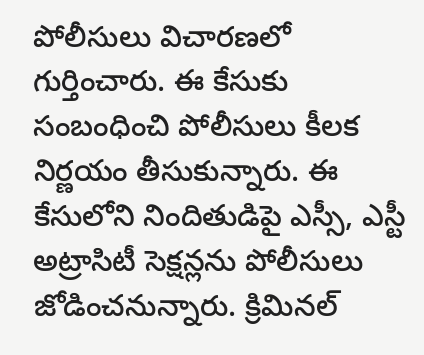పోలీసులు విచారణలో గుర్తించారు. ఈ కేసుకు సంబంధించి పోలీసులు కీలక నిర్ణయం తీసుకున్నారు. ఈ కేసులోని నిందితుడిపై ఎస్సీ, ఎస్టీ అట్రాసిటీ సెక్షన్లను పోలీసులు జోడించనున్నారు. క్రిమినల్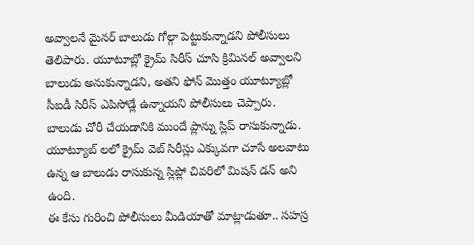అవ్వాలనే మైనర్ బాలుడు గోల్గా పెట్టుకున్నాడని పోలీసులు తెలిపారు. యూటూబ్లో క్రైమ్ సిరీస్ చూసి క్రిమినల్ అవ్వాలని బాలుడు అనుకున్నాడని, అతని ఫోన్ మొత్తం యూట్యూబ్లో సీఐడీ సిరీస్ ఎపిసోడ్లే ఉన్నాయని పోలీసులు చెప్పారు.
బాలుడు చోరీ చేయడానికి ముందే ప్లాన్ను స్లిప్ రాసుకున్నాడు. యూట్యూబ్ లలో క్రైమ్ వెబ్ సిరీస్లు ఎక్కువగా చూసే అలవాటు ఉన్న ఆ బాలుడు రాసుకున్న స్లిప్లో చివరిలో మిషన్ డన్ అని ఉంది.
ఈ కేసు గురించి పోలీసులు మీడియాతో మాట్లాడుతూ.. సహస్ర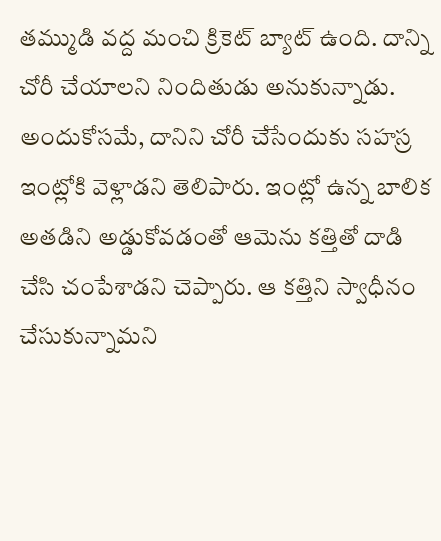తమ్ముడి వద్ద మంచి క్రికెట్ బ్యాట్ ఉంది. దాన్ని చోరీ చేయాలని నిందితుడు అనుకున్నాడు. అందుకోసమే, దానిని చోరీ చేసేందుకు సహస్ర ఇంట్లోకి వెళ్లాడని తెలిపారు. ఇంట్లో ఉన్న బాలిక అతడిని అడ్డుకోవడంతో ఆమెను కత్తితో దాడి చేసి చంపేశాడని చెప్పారు. ఆ కత్తిని స్వాధీనం చేసుకున్నామని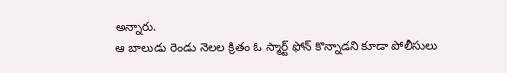అన్నారు.
ఆ బాలుడు రెండు నెలల క్రితం ఓ స్మార్ట్ ఫోన్ కొన్నాడని కూడా పోలీసులు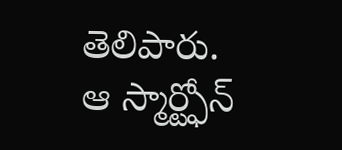తెలిపారు. ఆ స్మార్ట్ఫోన్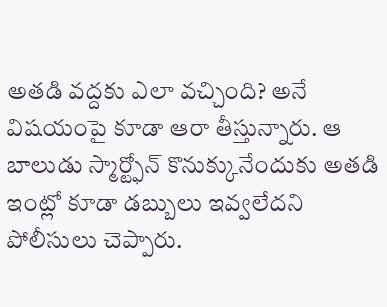అతడి వద్దకు ఎలా వచ్చింది? అనే విషయంపై కూడా ఆరా తీస్తున్నారు. ఆ బాలుడు స్మార్ట్ఫోన్ కొనుక్కునేందుకు అతడి ఇంట్లో కూడా డబ్బులు ఇవ్వలేదని పోలీసులు చెప్పారు.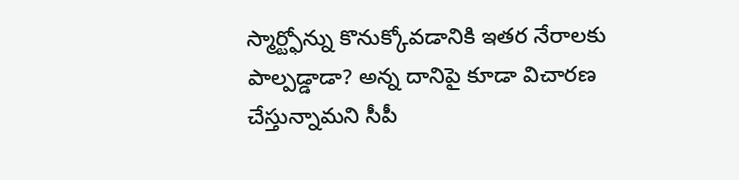స్మార్ట్ఫోన్ను కొనుక్కోవడానికి ఇతర నేరాలకు పాల్పడ్డాడా? అన్న దానిపై కూడా విచారణ చేస్తున్నామని సీపీ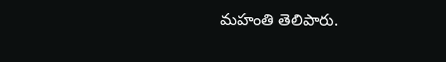మహంతి తెలిపారు.